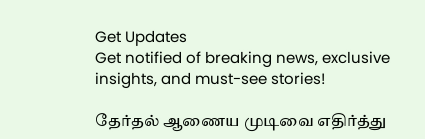Get Updates
Get notified of breaking news, exclusive insights, and must-see stories!

தேர்தல் ஆணைய முடிவை எதிர்த்து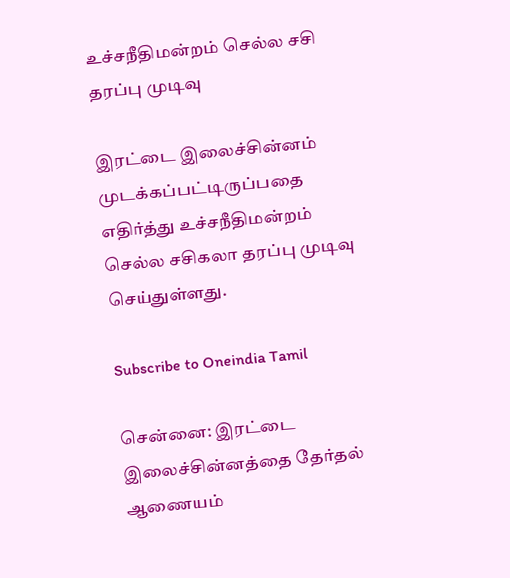உச்சநீதிமன்றம் செல்ல சசி தரப்பு முடிவு

இரட்டை இலைச்சின்னம் முடக்கப்பட்டிருப்பதை எதிர்த்து உச்சநீதிமன்றம் செல்ல சசிகலா தரப்பு முடிவு செய்துள்ளது.

Subscribe to Oneindia Tamil

சென்னை: இரட்டை இலைச்சின்னத்தை தேர்தல் ஆணையம்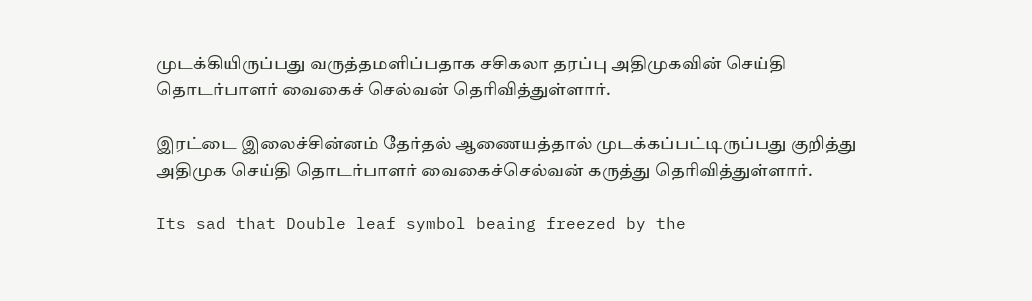முடக்கியிருப்பது வருத்தமளிப்பதாக சசிகலா தரப்பு அதிமுகவின் செய்தி தொடர்பாளர் வைகைச் செல்வன் தெரிவித்துள்ளார்.

இரட்டை இலைச்சின்னம் தேர்தல் ஆணையத்தால் முடக்கப்பட்டிருப்பது குறித்து அதிமுக செய்தி தொடர்பாளர் வைகைச்செல்வன் கருத்து தெரிவித்துள்ளார்.

Its sad that Double leaf symbol beaing freezed by the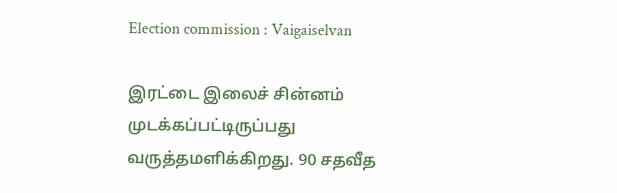Election commission : Vaigaiselvan

இரட்டை இலைச் சின்னம் முடக்கப்பட்டிருப்பது வருத்தமளிக்கிறது. 90 சதவீத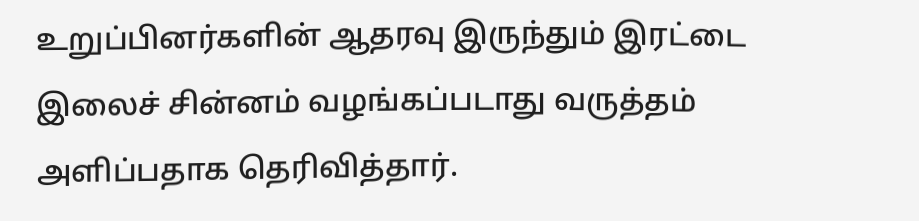உறுப்பினர்களின் ஆதரவு இருந்தும் இரட்டை இலைச் சின்னம் வழங்கப்படாது வருத்தம் அளிப்பதாக தெரிவித்தார்.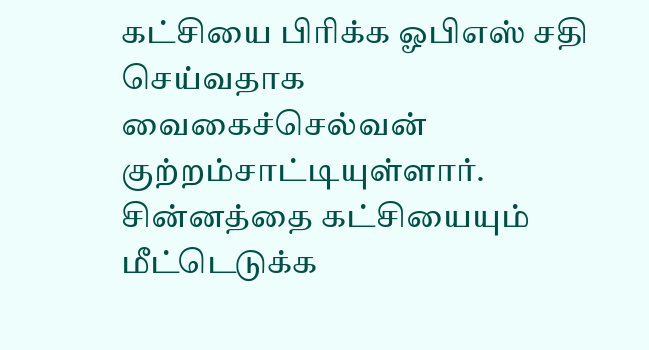கட்சியை பிரிக்க ஓபிஎஸ் சதி செய்வதாக வைகைச்செல்வன் குற்றம்சாட்டியுள்ளார். சின்னத்தை கட்சியையும் மீட்டெடுக்க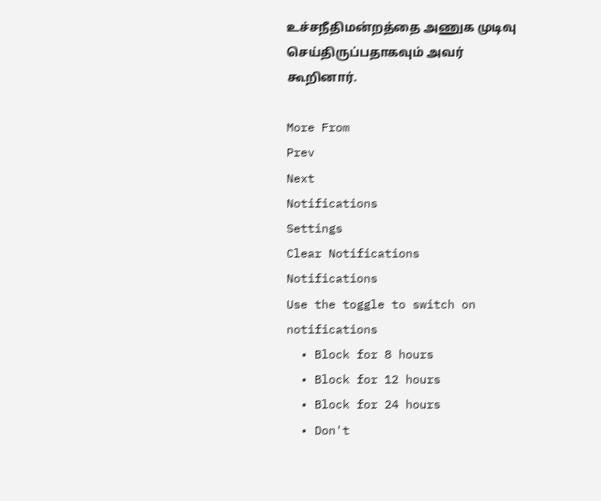உச்சநீதிமன்றத்தை அணுக முடிவு செய்திருப்பதாகவும் அவர் கூறினார்.

More From
Prev
Next
Notifications
Settings
Clear Notifications
Notifications
Use the toggle to switch on notifications
  • Block for 8 hours
  • Block for 12 hours
  • Block for 24 hours
  • Don't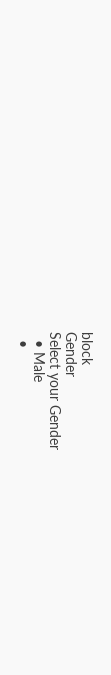block
Gender
Select your Gender
  • Male
  •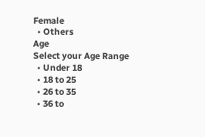Female
  • Others
Age
Select your Age Range
  • Under 18
  • 18 to 25
  • 26 to 35
  • 36 to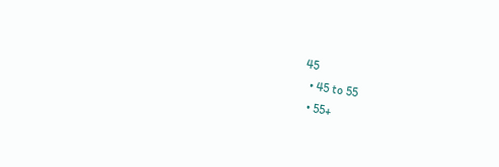45
  • 45 to 55
  • 55+